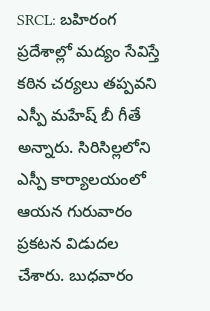SRCL: బహిరంగ ప్రదేశాల్లో మద్యం సేవిస్తే కఠిన చర్యలు తప్పవని ఎస్పీ మహేష్ బీ గీతే అన్నారు. సిరిసిల్లలోని ఎస్పీ కార్యాలయంలో ఆయన గురువారం ప్రకటన విడుదల చేశారు. బుధవారం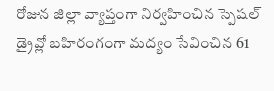రోజున జిల్లా వ్యాప్తంగా నిర్వహించిన స్పెషల్ డ్రైవ్లో బహిరంగంగా మద్యం సేవించిన 61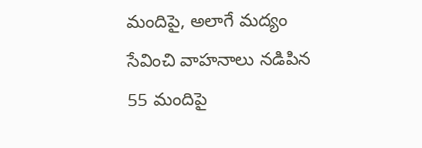మందిపై, అలాగే మద్యం సేవించి వాహనాలు నడిపిన 55 మందిపై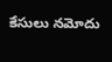కేసులు నమోదు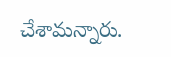చేశామన్నారు.